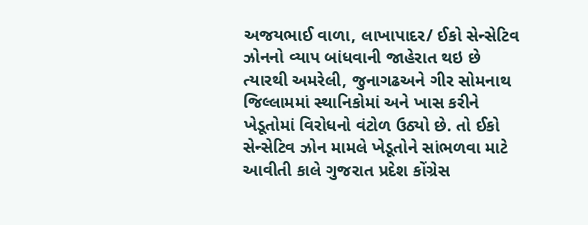અજયભાઈ વાળા, લાખાપાદર/ ઈકો સેન્સેટિવ ઝોનનો વ્યાપ બાંધવાની જાહેરાત થઇ છે ત્યારથી અમરેલી, જુનાગઢઅને ગીર સોમનાથ જિલ્લામમાં સ્થાનિકોમાં અને ખાસ કરીને ખેડૂતોમાં વિરોધનો વંટોળ ઉઠ્યો છે. તો ઈકો સેન્સેટિવ ઝોન મામલે ખેડૂતોને સાંભળવા માટે આવીતી કાલે ગુજરાત પ્રદેશ કોંગ્રેસ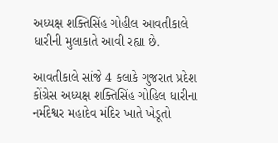અધ્યક્ષ શક્તિસિંહ ગોહીલ આવતીકાલે ધારીની મુલાકાતે આવી રહ્યા છે.

આવતીકાલે સાંજે 4 કલાકે ગુજરાત પ્રદેશ કોંગ્રેસ અધ્યક્ષ શક્તિસિંહ ગોહિલ ધારીના નર્મદેશ્વર મહાદેવ મંદિર ખાતે ખેડૂતો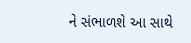ને સંભાળશે આ સાથે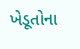ખેડૂતોના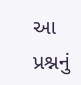આ પ્રશ્નનું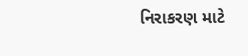નિરાકરણ માટે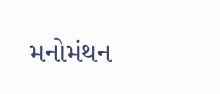મનોમંથન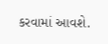કરવામાં આવશે.